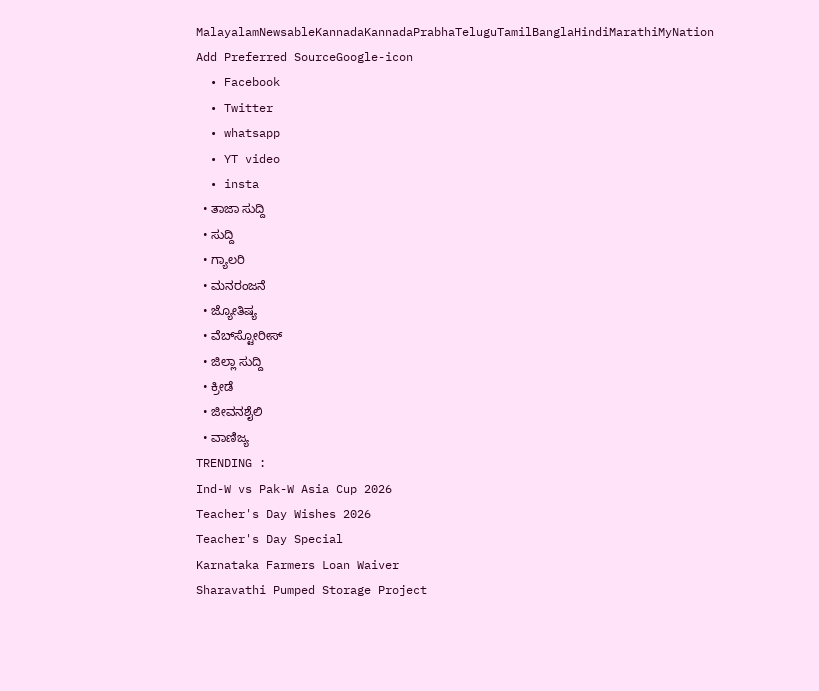MalayalamNewsableKannadaKannadaPrabhaTeluguTamilBanglaHindiMarathiMyNation
Add Preferred SourceGoogle-icon
  • Facebook
  • Twitter
  • whatsapp
  • YT video
  • insta
  • ತಾಜಾ ಸುದ್ದಿ
  • ಸುದ್ದಿ
  • ಗ್ಯಾಲರಿ
  • ಮನರಂಜನೆ
  • ಜ್ಯೋತಿಷ್ಯ
  • ವೆಬ್‌ಸ್ಟೋರೀಸ್
  • ಜಿಲ್ಲಾ ಸುದ್ದಿ
  • ಕ್ರೀಡೆ
  • ಜೀವನಶೈಲಿ
  • ವಾಣಿಜ್ಯ
TRENDING :
Ind-W vs Pak-W Asia Cup 2026
Teacher's Day Wishes 2026
Teacher's Day Special
Karnataka Farmers Loan Waiver
Sharavathi Pumped Storage Project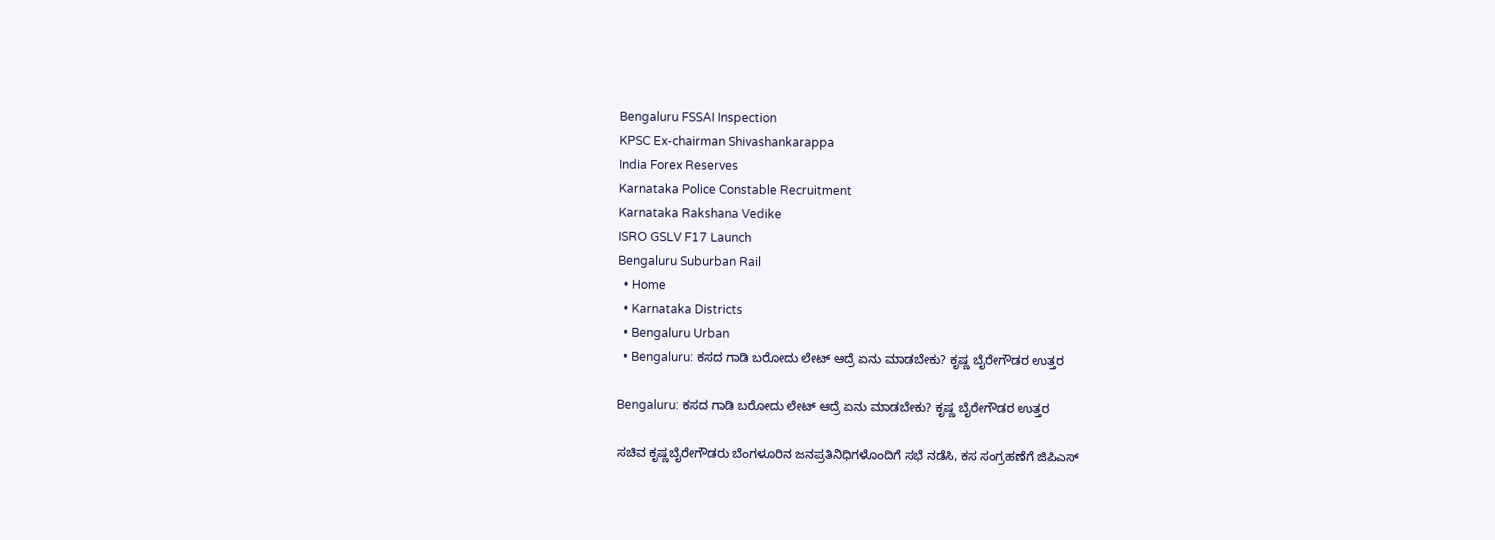Bengaluru FSSAI Inspection
KPSC Ex-chairman Shivashankarappa
India Forex Reserves
Karnataka Police Constable Recruitment
Karnataka Rakshana Vedike
ISRO GSLV F17 Launch
Bengaluru Suburban Rail
  • Home
  • Karnataka Districts
  • Bengaluru Urban
  • Bengaluru: ಕಸದ ಗಾಡಿ ಬರೋದು ಲೇಟ್ ಆದ್ರೆ ಏನು ಮಾಡಬೇಕು? ಕೃಷ್ಣ ಬೈರೇಗೌಡರ ಉತ್ತರ

Bengaluru: ಕಸದ ಗಾಡಿ ಬರೋದು ಲೇಟ್ ಆದ್ರೆ ಏನು ಮಾಡಬೇಕು? ಕೃಷ್ಣ ಬೈರೇಗೌಡರ ಉತ್ತರ

ಸಚಿವ ಕೃಷ್ಣಬೈರೇಗೌಡರು ಬೆಂಗಳೂರಿನ ಜನಪ್ರತಿನಿಧಿಗಳೊಂದಿಗೆ ಸಭೆ ನಡೆಸಿ, ಕಸ ಸಂಗ್ರಹಣೆಗೆ ಜಿಪಿಎಸ್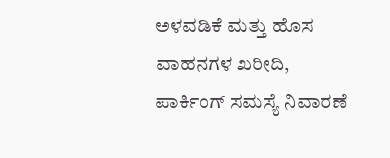ಅಳವಡಿಕೆ ಮತ್ತು ಹೊಸ ವಾಹನಗಳ ಖರೀದಿ, ಪಾರ್ಕಿಂಗ್ ಸಮಸ್ಯೆ ನಿವಾರಣೆ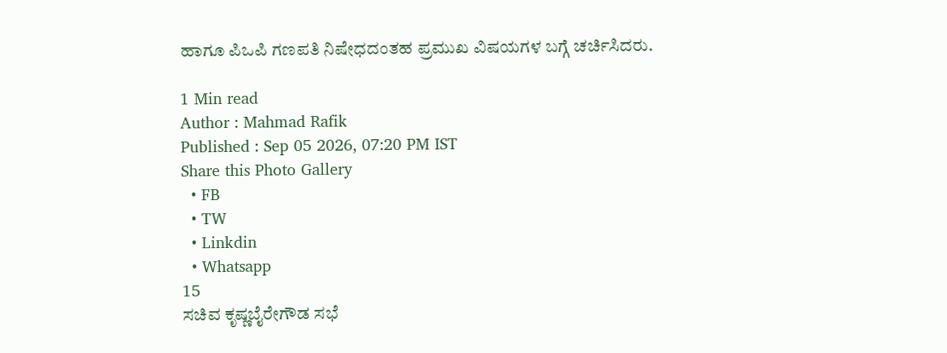ಹಾಗೂ ಪಿಒಪಿ ಗಣಪತಿ ನಿಷೇಧದಂತಹ ಪ್ರಮುಖ ವಿಷಯಗಳ ಬಗ್ಗೆ ಚರ್ಚಿಸಿದರು.

1 Min read
Author : Mahmad Rafik
Published : Sep 05 2026, 07:20 PM IST
Share this Photo Gallery
  • FB
  • TW
  • Linkdin
  • Whatsapp
15
ಸಚಿವ ಕೃಷ್ಣಬೈರೇಗೌಡ ಸಭೆ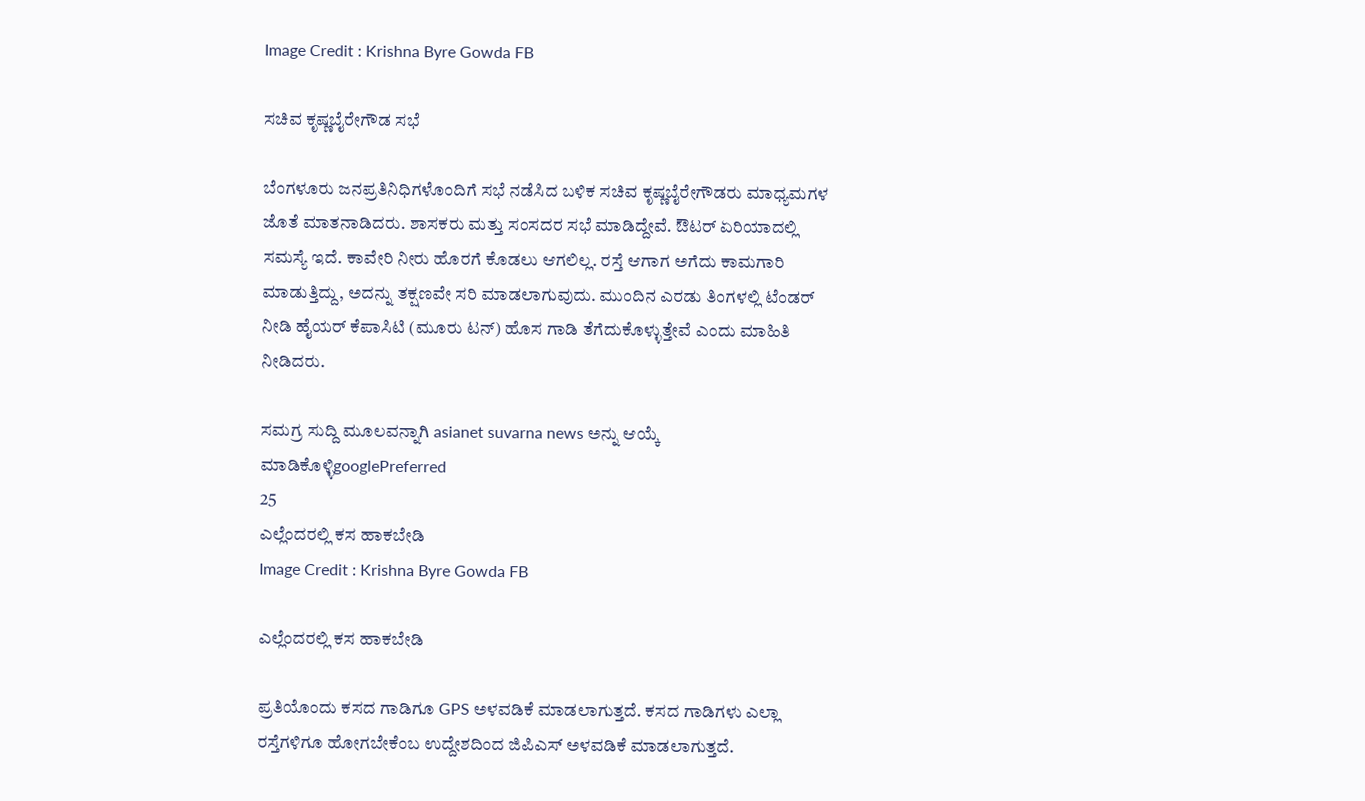Image Credit : Krishna Byre Gowda FB

ಸಚಿವ ಕೃಷ್ಣಬೈರೇಗೌಡ ಸಭೆ

ಬೆಂಗಳೂರು ಜನಪ್ರತಿನಿಧಿಗಳೊಂದಿಗೆ ಸಭೆ ನಡೆಸಿದ ಬಳಿಕ ಸಚಿವ ಕೃಷ್ಣಬೈರೇಗೌಡರು ಮಾಧ್ಯಮಗಳ ಜೊತೆ ಮಾತನಾಡಿದರು. ಶಾಸಕರು ಮತ್ತು ಸಂಸದರ ಸಭೆ ಮಾಡಿದ್ದೇವೆ. ಔಟರ್ ಏರಿಯಾದಲ್ಲಿ ಸಮಸ್ಯೆ ಇದೆ. ಕಾವೇರಿ ನೀರು ಹೊರಗೆ ಕೊಡಲು ಆಗಲಿಲ್ಲ. ರಸ್ತೆ ಆಗಾಗ ಅಗೆದು ಕಾಮಗಾರಿ ಮಾಡುತ್ತಿದ್ದು, ಅದನ್ನು ತಕ್ಷಣವೇ ಸರಿ ಮಾಡಲಾಗುವುದು. ಮುಂದಿನ ಎರಡು ತಿಂಗಳಲ್ಲಿ ಟೆಂಡರ್ ನೀಡಿ ಹೈಯರ್ ಕೆಪಾಸಿಟಿ (ಮೂರು ಟನ್) ಹೊಸ ಗಾಡಿ ತೆಗೆದುಕೊಳ್ಳುತ್ತೇವೆ ಎಂದು ಮಾಹಿತಿ ನೀಡಿದರು.

ಸಮಗ್ರ ಸುದ್ದಿ ಮೂಲವನ್ನಾಗಿ asianet suvarna news ಅನ್ನು ಆಯ್ಕೆ ಮಾಡಿಕೊಳ್ಳಿgooglePreferred
25
ಎಲ್ಲೆಂದರಲ್ಲಿ ಕಸ ಹಾಕಬೇಡಿ
Image Credit : Krishna Byre Gowda FB

ಎಲ್ಲೆಂದರಲ್ಲಿ ಕಸ ಹಾಕಬೇಡಿ

ಪ್ರತಿಯೊಂದು ಕಸದ ಗಾಡಿಗೂ GPS ಅಳವಡಿಕೆ ಮಾಡಲಾಗುತ್ತದೆ. ಕಸದ ಗಾಡಿಗಳು ಎಲ್ಲಾ ರಸ್ತೆಗಳಿಗೂ ಹೋಗಬೇಕೆಂಬ ಉದ್ದೇಶದಿಂದ ಜಿಪಿಎಸ್ ಅಳವಡಿಕೆ ಮಾಡಲಾಗುತ್ತದೆ.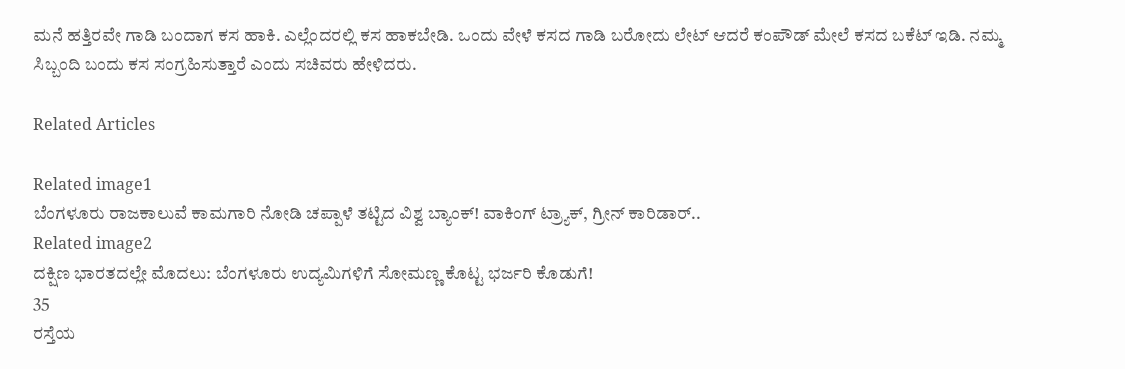ಮನೆ ಹತ್ತಿರವೇ ಗಾಡಿ ಬಂದಾಗ ಕಸ ಹಾಕಿ. ಎಲ್ಲೆಂದರಲ್ಲಿ ಕಸ ಹಾಕಬೇಡಿ. ಒಂದು ವೇಳೆ ಕಸದ ಗಾಡಿ ಬರೋದು ಲೇಟ್ ಆದರೆ ಕಂಪೌಡ್ ಮೇಲೆ ಕಸದ ಬಕೆಟ್ ಇಡಿ. ನಮ್ಮ ಸಿಬ್ಬಂದಿ ಬಂದು ಕಸ ಸಂಗ್ರಹಿಸುತ್ತಾರೆ ಎಂದು ಸಚಿವರು ಹೇಳಿದರು.

Related Articles

Related image1
ಬೆಂಗಳೂರು ರಾಜಕಾಲುವೆ ಕಾಮಗಾರಿ ನೋಡಿ ಚಪ್ಪಾಳೆ ತಟ್ಟಿದ ವಿಶ್ವ ಬ್ಯಾಂಕ್! ವಾಕಿಂಗ್ ಟ್ರ್ಯಾಕ್, ಗ್ರೀನ್ ಕಾರಿಡಾರ್..
Related image2
ದಕ್ಷಿಣ ಭಾರತದಲ್ಲೇ ಮೊದಲು: ಬೆಂಗಳೂರು ಉದ್ಯಮಿಗಳಿಗೆ ಸೋಮಣ್ಣ ಕೊಟ್ಟ ಭರ್ಜರಿ ಕೊಡುಗೆ!
35
ರಸ್ತೆಯ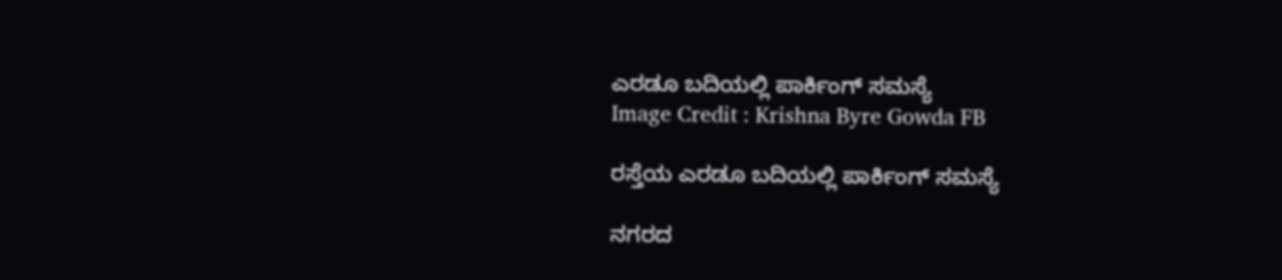ಎರಡೂ ಬದಿಯಲ್ಲಿ ಪಾರ್ಕಿಂಗ್ ಸಮಸ್ಯೆ
Image Credit : Krishna Byre Gowda FB

ರಸ್ತೆಯ ಎರಡೂ ಬದಿಯಲ್ಲಿ ಪಾರ್ಕಿಂಗ್ ಸಮಸ್ಯೆ

ನಗರದ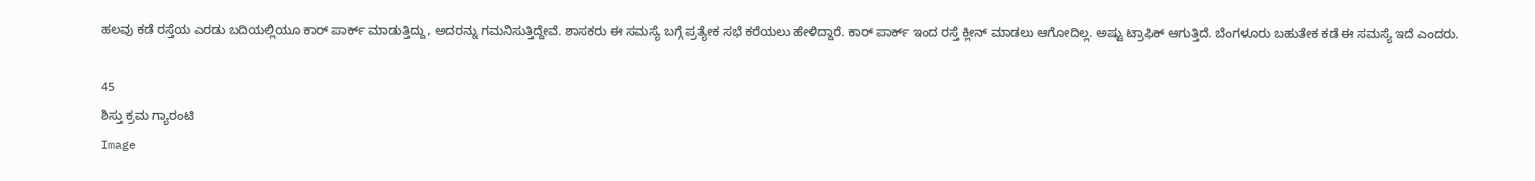ಹಲವು ಕಡೆ ರಸ್ತೆಯ ಎರಡು ಬದಿಯಲ್ಲಿಯೂ ಕಾರ್ ಪಾರ್ಕ್ ಮಾಡುತ್ತಿದ್ದು, ಅದರನ್ನು ಗಮನಿಸುತ್ತಿದ್ದೇವೆ. ಶಾಸಕರು ಈ ಸಮಸ್ಯೆ ಬಗ್ಗೆ ಪ್ರತ್ಯೇಕ ಸಭೆ ಕರೆಯಲು ಹೇಳಿದ್ದಾರೆ. ಕಾರ್ ಪಾರ್ಕ್ ಇಂದ ರಸ್ತೆ ಕ್ಲೀನ್ ಮಾಡಲು ಆಗೋದಿಲ್ಲ. ಅಷ್ಟು ಟ್ರಾಫಿಕ್ ಆಗುತ್ತಿದೆ. ಬೆಂಗಳೂರು ಬಹುತೇಕ ಕಡೆ ಈ ಸಮಸ್ಯೆ ಇದೆ ಎಂದರು.

45
ಶಿಸ್ತು ಕ್ರಮ ಗ್ಯಾರಂಟಿ
Image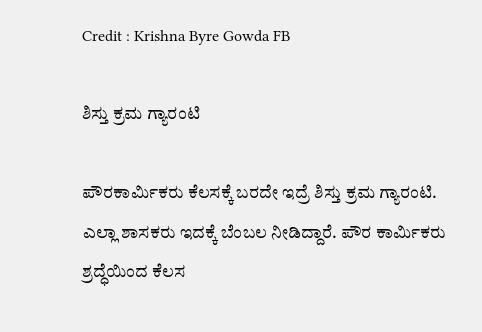Credit : Krishna Byre Gowda FB

ಶಿಸ್ತು ಕ್ರಮ ಗ್ಯಾರಂಟಿ

ಪೌರಕಾರ್ಮಿಕರು ಕೆಲಸಕ್ಕೆ ಬರದೇ ಇದ್ರೆ ಶಿಸ್ತು ಕ್ರಮ ಗ್ಯಾರಂಟಿ. ಎಲ್ಲಾ ಶಾಸಕರು ಇದಕ್ಕೆ ಬೆಂಬಲ ನೀಡಿದ್ದಾರೆ. ಪೌರ ಕಾರ್ಮಿಕರು ಶ್ರದ್ಧೆಯಿಂದ ಕೆಲಸ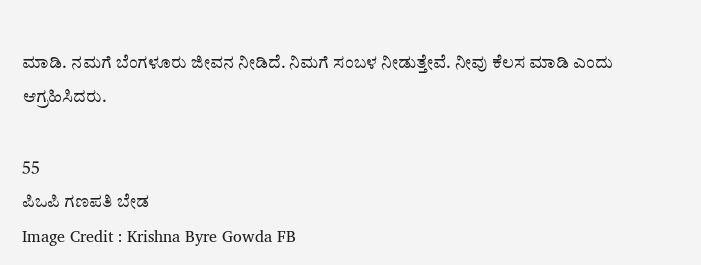ಮಾಡಿ. ನಮಗೆ ಬೆಂಗಳೂರು ಜೀವನ ನೀಡಿದೆ. ನಿಮಗೆ ಸಂಬಳ ನೀಡುತ್ತೇವೆ. ನೀವು ಕೆಲಸ ಮಾಡಿ ಎಂದು ಆಗ್ರಹಿಸಿದರು.

55
ಪಿಒಪಿ ಗಣಪತಿ ಬೇಡ
Image Credit : Krishna Byre Gowda FB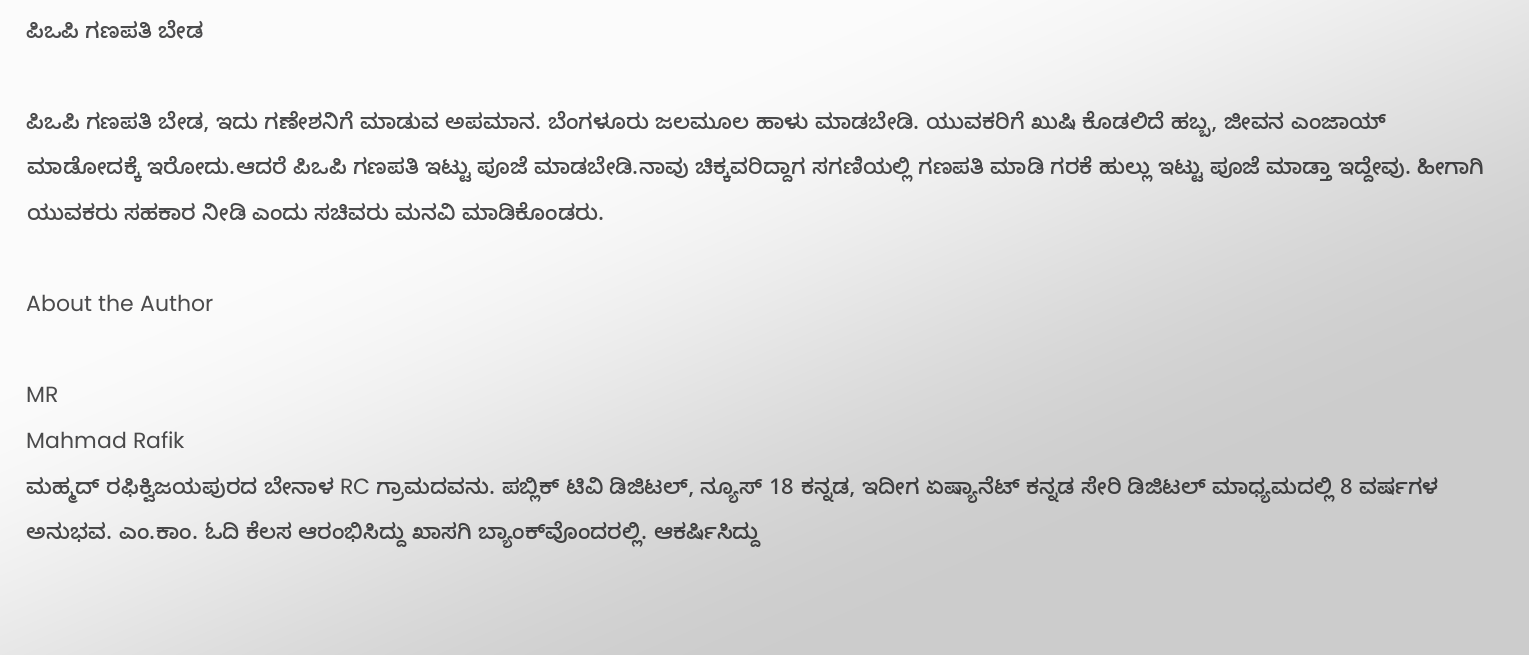ಪಿಒಪಿ ಗಣಪತಿ ಬೇಡ

ಪಿಒಪಿ ಗಣಪತಿ ಬೇಡ, ಇದು ಗಣೇಶನಿಗೆ ಮಾಡುವ ಅಪಮಾನ. ಬೆಂಗಳೂರು ಜಲಮೂಲ ಹಾಳು ಮಾಡಬೇಡಿ. ಯುವಕರಿಗೆ ಖುಷಿ ಕೊಡಲಿದೆ ಹಬ್ಬ, ಜೀವನ ಎಂಜಾಯ್ ಮಾಡೋದಕ್ಕೆ ಇರೋದು.ಆದರೆ ಪಿಒಪಿ ಗಣಪತಿ ಇಟ್ಟು ಪೂಜೆ ಮಾಡಬೇಡಿ.ನಾವು ಚಿಕ್ಕವರಿದ್ದಾಗ ಸಗಣಿಯಲ್ಲಿ ಗಣಪತಿ ಮಾಡಿ ಗರಕೆ ಹುಲ್ಲು ಇಟ್ಟು ಪೂಜೆ ಮಾಡ್ತಾ ಇದ್ದೇವು. ಹೀಗಾಗಿ ಯುವಕರು ಸಹಕಾರ ನೀಡಿ ಎಂದು ಸಚಿವರು ಮನವಿ ಮಾಡಿಕೊಂಡರು.

About the Author

MR
Mahmad Rafik
ಮಹ್ಮದ್ ರಫಿಕ್ವಿಜಯಪುರದ ಬೇನಾಳ RC ಗ್ರಾಮದವನು. ಪಬ್ಲಿಕ್ ಟಿವಿ ಡಿಜಿಟಲ್, ನ್ಯೂಸ್ 18 ಕನ್ನಡ, ಇದೀಗ ಏಷ್ಯಾನೆಟ್ ಕನ್ನಡ ಸೇರಿ ಡಿಜಿಟಲ್ ಮಾಧ್ಯಮದಲ್ಲಿ 8 ವರ್ಷಗಳ ಅನುಭವ. ಎಂ.ಕಾಂ. ಓದಿ ಕೆಲಸ ಆರಂಭಿಸಿದ್ದು ಖಾಸಗಿ ಬ್ಯಾಂಕ್‌ವೊಂದರಲ್ಲಿ. ಆಕರ್ಷಿಸಿದ್ದು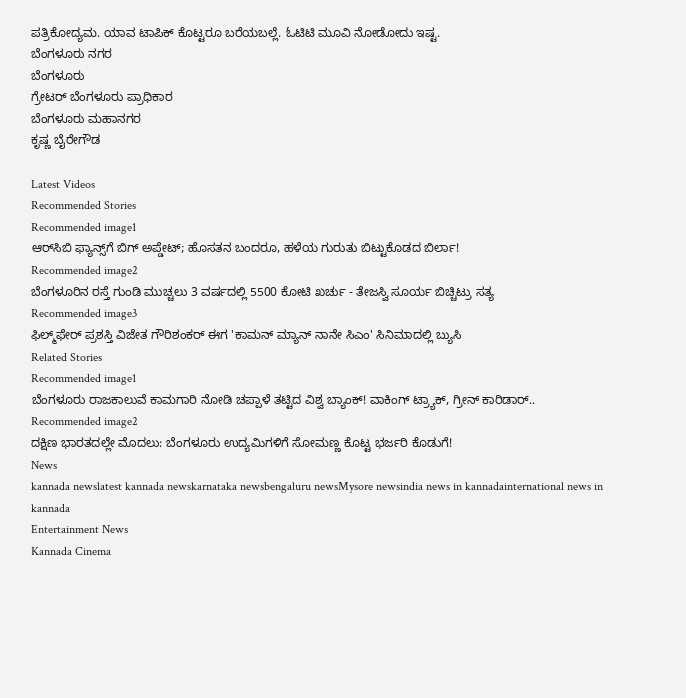ಪತ್ರಿಕೋದ್ಯಮ. ಯಾವ ಟಾಪಿಕ್ ಕೊಟ್ಟರೂ ಬರೆಯಬಲ್ಲೆ. ಓಟಿಟಿ ಮೂವಿ ನೋಡೋದು ಇಷ್ಟ.
ಬೆಂಗಳೂರು ನಗರ
ಬೆಂಗಳೂರು
ಗ್ರೇಟರ್ ಬೆಂಗಳೂರು ಪ್ರಾಧಿಕಾರ
ಬೆಂಗಳೂರು ಮಹಾನಗರ
ಕೃಷ್ಣ ಬೈರೇಗೌಡ

Latest Videos
Recommended Stories
Recommended image1
ಆರ್‌ಸಿಬಿ ಫ್ಯಾನ್ಸ್‌ಗೆ ಬಿಗ್‌ ಅಪ್ಡೇಟ್‌; ಹೊಸತನ ಬಂದರೂ, ಹಳೆಯ ಗುರುತು ಬಿಟ್ಟುಕೊಡದ ಬಿರ್ಲಾ!
Recommended image2
ಬೆಂಗಳೂರಿನ ರಸ್ತೆ ಗುಂಡಿ ಮುಚ್ಚಲು 3 ವರ್ಷದಲ್ಲಿ 5500 ಕೋಟಿ ಖರ್ಚು - ತೇಜಸ್ವಿ ಸೂರ್ಯ ಬಿಚ್ಚಿಟ್ರು ಸತ್ಯ
Recommended image3
ಫಿಲ್ಮ್‌ಫೇರ್ ಪ್ರಶಸ್ತಿ ವಿಜೇತ ಗೌರಿಶಂಕರ್ ಈಗ 'ಕಾಮನ್ ಮ್ಯಾನ್ ನಾನೇ ಸಿಎಂ' ಸಿನಿಮಾದಲ್ಲಿ ಬ್ಯುಸಿ
Related Stories
Recommended image1
ಬೆಂಗಳೂರು ರಾಜಕಾಲುವೆ ಕಾಮಗಾರಿ ನೋಡಿ ಚಪ್ಪಾಳೆ ತಟ್ಟಿದ ವಿಶ್ವ ಬ್ಯಾಂಕ್! ವಾಕಿಂಗ್ ಟ್ರ್ಯಾಕ್, ಗ್ರೀನ್ ಕಾರಿಡಾರ್..
Recommended image2
ದಕ್ಷಿಣ ಭಾರತದಲ್ಲೇ ಮೊದಲು: ಬೆಂಗಳೂರು ಉದ್ಯಮಿಗಳಿಗೆ ಸೋಮಣ್ಣ ಕೊಟ್ಟ ಭರ್ಜರಿ ಕೊಡುಗೆ!
News
kannada newslatest kannada newskarnataka newsbengaluru newsMysore newsindia news in kannadainternational news in kannada
Entertainment News
Kannada Cinema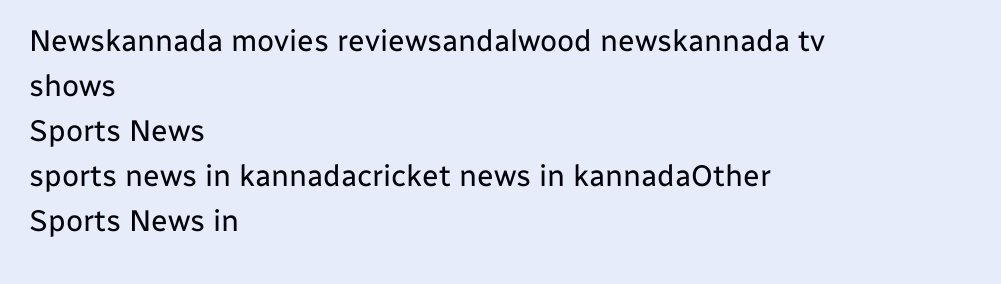Newskannada movies reviewsandalwood newskannada tv shows
Sports News
sports news in kannadacricket news in kannadaOther Sports News in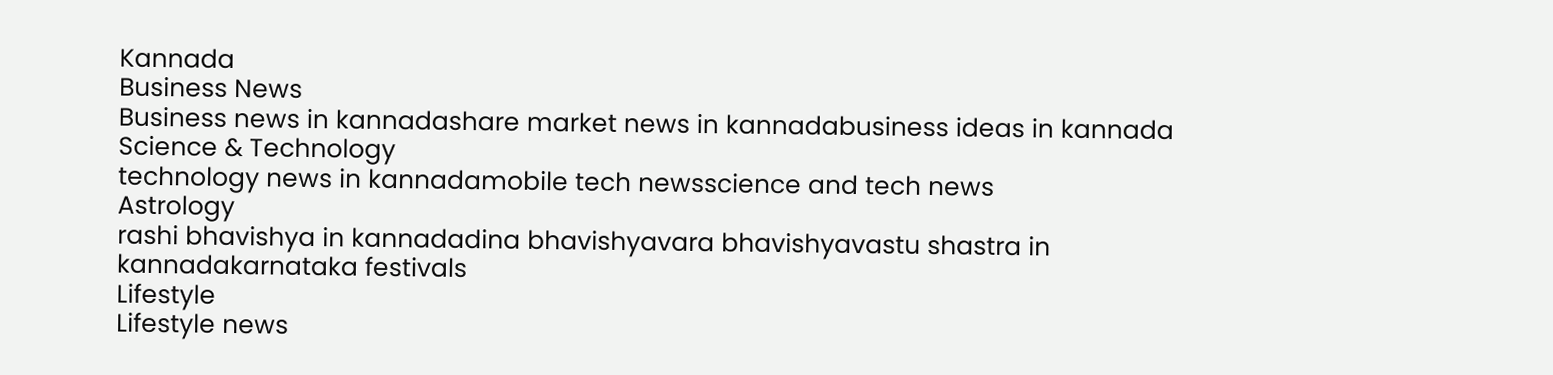Kannada
Business News
Business news in kannadashare market news in kannadabusiness ideas in kannada
Science & Technology
technology news in kannadamobile tech newsscience and tech news
Astrology
rashi bhavishya in kannadadina bhavishyavara bhavishyavastu shastra in kannadakarnataka festivals
Lifestyle
Lifestyle news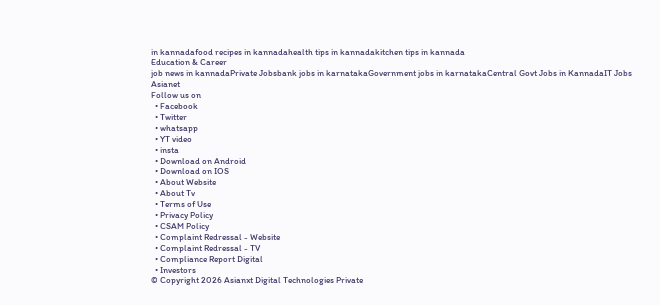in kannadafood recipes in kannadahealth tips in kannadakitchen tips in kannada
Education & Career
job news in kannadaPrivate Jobsbank jobs in karnatakaGovernment jobs in karnatakaCentral Govt Jobs in KannadaIT Jobs
Asianet
Follow us on
  • Facebook
  • Twitter
  • whatsapp
  • YT video
  • insta
  • Download on Android
  • Download on IOS
  • About Website
  • About Tv
  • Terms of Use
  • Privacy Policy
  • CSAM Policy
  • Complaint Redressal - Website
  • Complaint Redressal - TV
  • Compliance Report Digital
  • Investors
© Copyright 2026 Asianxt Digital Technologies Private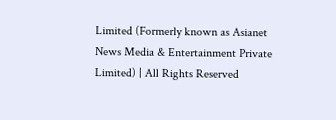Limited (Formerly known as Asianet News Media & Entertainment Private Limited) | All Rights Reserved